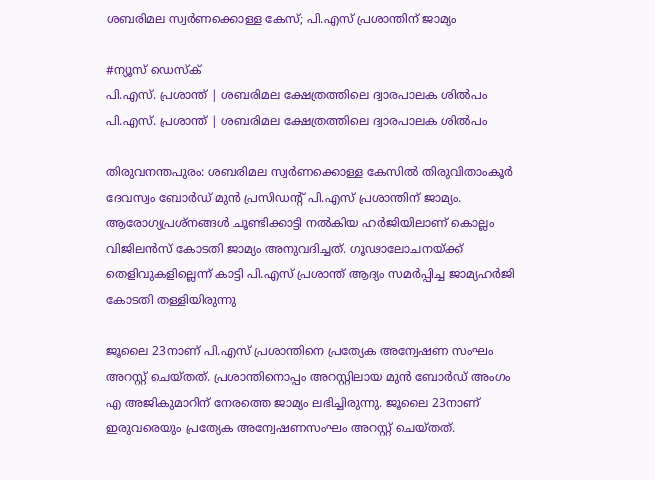ശബരിമല സ്വർണക്കൊള്ള കേസ്; പി.എസ് പ്രശാന്തിന് ജാമ്യം

#ന്യൂസ് ഡെസ്ക്
പി.എസ്. പ്രശാന്ത് | ശബരിമല ക്ഷേത്രത്തിലെ ദ്വാരപാലക ശിൽപം
പി.എസ്. പ്രശാന്ത് | ശബരിമല ക്ഷേത്രത്തിലെ ദ്വാരപാലക ശിൽപം

തിരുവനന്തപുരം: ശബരിമല സ്വർണക്കൊള്ള കേസിൽ തിരുവിതാംകൂർ ദേവസ്വം ബോർഡ് മുൻ പ്രസിഡന്റ് പി.എസ് പ്രശാന്തിന് ജാമ്യം. ആരോഗ്യപ്രശ്‌നങ്ങൾ ചൂണ്ടിക്കാട്ടി നൽകിയ ഹർജിയിലാണ് കൊല്ലം വിജിലൻസ് കോടതി ജാമ്യം അനുവദിച്ചത്. ഗൂഢാലോചനയ്ക്ക് തെളിവുകളില്ലെന്ന് കാട്ടി പി.എസ് പ്രശാന്ത് ആദ്യം സമർപ്പിച്ച ജാമ്യഹർജി കോടതി തള്ളിയിരുന്നു

ജൂലൈ 23നാണ് പി.എസ് പ്രശാന്തിനെ പ്രത്യേക അന്വേഷണ സംഘം അറസ്റ്റ് ചെയ്തത്. പ്രശാന്തിനൊപ്പം അറസ്റ്റിലായ മുൻ ബോർഡ് അംഗം എ അജികുമാറിന് നേരത്തെ ജാമ്യം ലഭിച്ചിരുന്നു. ജൂലൈ 23നാണ് ഇരുവരെയും പ്രത്യേക അന്വേഷണസംഘം അറസ്റ്റ് ചെയ്തത്.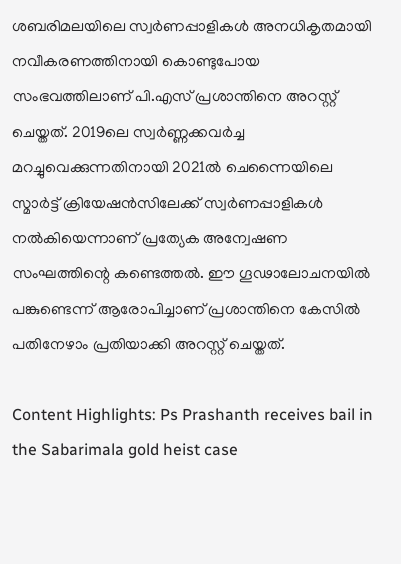ശബരിമലയിലെ സ്വർണപ്പാളികൾ അനധികൃതമായി നവീകരണത്തിനായി കൊണ്ടുപോയ സംഭവത്തിലാണ് പി.എസ് പ്രശാന്തിനെ അറസ്റ്റ് ചെയ്തത്. 2019ലെ സ്വർണ്ണക്കവർച്ച മറച്ചുവെക്കുന്നതിനായി 2021ൽ ചെന്നൈയിലെ സ്മാർട്ട് ക്രിയേഷൻസിലേക്ക് സ്വർണപ്പാളികൾ നൽകിയെന്നാണ് പ്രത്യേക അന്വേഷണ സംഘത്തിന്റെ കണ്ടെത്തൽ. ഈ ഗൂഢാലോചനയിൽ പങ്കുണ്ടെന്ന് ആരോപിച്ചാണ് പ്രശാന്തിനെ കേസിൽ പതിനേഴാം പ്രതിയാക്കി അറസ്റ്റ് ചെയ്തത്.

Content Highlights: Ps Prashanth receives bail in the Sabarimala gold heist case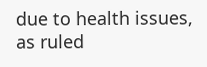due to health issues, as ruled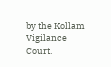by the Kollam Vigilance Court.